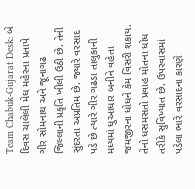Team Chabuk-Gujarat Desk: બે દિવસ ચાલેલી મેઘ મહેરના પ્રતાપે ગીર સોમનાથ અને જૂનાગઢ જિલ્લાની પ્રકૃતિ ખીલી ઉઠી છે. તેની સુંદરતા અપ્રતિમ છે. જ્યારે વરસાદ પડે છે ત્યારે ગીર ગઢડા તાલુકાની મધ્યમાં ધુઆધાર બનીને વહેતા જમજીરના ધોધને કેમ વિસરી શકાય. તેનો ધસમસતો પ્રવાહ મોતના ધોધ તરીકે સુવિખ્યાત છે. ઉપરવાસમાં પડેલા ભારે વરસાદના કારણે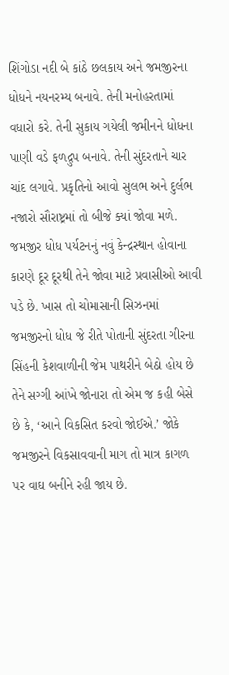શિંગોડા નદી બે કાંઠે છલકાય અને જમજીરના ધોધને નયનરમ્ય બનાવે. તેની મનોહરતામાં વધારો કરે. તેની સુકાય ગયેલી જમીનને ધોધના પાણી વડે ફળદ્રુપ બનાવે. તેની સુંદરતાને ચાર ચાંદ લગાવે. પ્રકૃતિનો આવો સુલભ અને દુર્લભ નજારો સૌરાષ્ટ્રમાં તો બીજે ક્યાં જોવા મળે.
જમજીર ધોધ પર્યટનનું નવું કેન્દ્રસ્થાન હોવાના કારણે દૂર દૂરથી તેને જોવા માટે પ્રવાસીઓ આવી પડે છે. ખાસ તો ચોમાસાની સિઝનમાં જમજીરનો ધોધ જે રીતે પોતાની સુંદરતા ગીરના સિંહની કેશવાળીની જેમ પાથરીને બેઠો હોય છે તેને સગ્ગી આંખે જોનારા તો એમ જ કહી બેસે છે કે, ‘આને વિકસિત કરવો જોઈએ.’ જોકે જમજીરને વિકસાવવાની માગ તો માત્ર કાગળ પર વાઘ બનીને રહી જાય છે.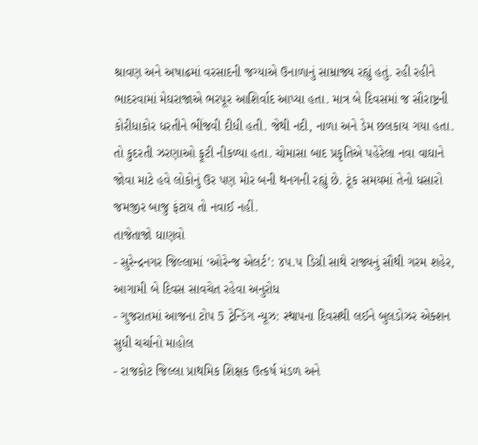શ્રાવણ અને અષાઢમાં વરસાદની જગ્યાએ ઉનાળાનું સામ્રાજ્ય રહ્યું હતું. રહી રહીને ભાદરવામાં મેઘરાજાએ ભરપૂર આશિર્વાદ આપ્યા હતા. માત્ર બે દિવસમાં જ સૌરાષ્ટ્રની કોરીધાકોર ધરતીને ભીંજવી દીધી હતી. જેથી નદી, નાળા અને ડેમ છલકાય ગયા હતા. તો કુદરતી ઝરણાઓ ફૂટી નીકળ્યા હતા. ચોમાસા બાદ પ્રકૃતિએ પહેરેલા નવા વાઘાને જોવા માટે હવે લોકોનું ઉર પણ મોર બની થનગની રહ્યું છે. ટૂંક સમયમાં તેનો ધસારો જમજીર બાજુ ફંટાય તો નવાઈ નહીં.
તાજેતાજો ઘાણવો
- સુરેન્દ્રનગર જિલ્લામાં ‘ઓરેન્જ એલર્ટ’: ૪૫.૫ ડિગ્રી સાથે રાજ્યનું સૌથી ગરમ શહેર, આગામી બે દિવસ સાવચેત રહેવા અનુરોધ
- ગુજરાતમાં આજના ટોપ 5 ટ્રેન્ડિંગ ન્યૂઝ: સ્થાપના દિવસથી લઈને બુલડોઝર એક્શન સુધી ચર્ચાનો માહોલ
- રાજકોટ જિલ્લા પ્રાથમિક શિક્ષક ઉત્કર્ષ મંડળ અને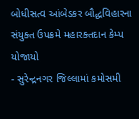બોધીસત્વ આંબેડકર બૌદ્ધવિહારના સંયુક્ત ઉપક્રમે મહારક્તદાન કેમ્પ યોજાયો
- સુરેન્દ્રનગર જિલ્લામાં કમોસમી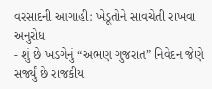વરસાદની આગાહી: ખેડૂતોને સાવચેતી રાખવા અનુરોધ
- શું છે ખડગેનું “અભણ ગુજરાત” નિવેદન જેણે સર્જ્યું છે રાજકીય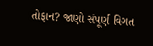તોફાન? જાણો સંપૂર્ણ વિગત